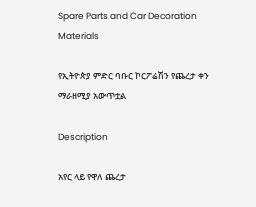Spare Parts and Car Decoration Materials

የኢትዮጵያ ምድር ባቡር ኮርፖሬሽን የጨረታ ቀን ማራዘሚያ አውጥቷል

Description

አየር ላይ የዋለ ጨረታ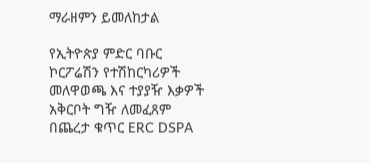ማራዘምን ይመለከታል

የኢትዮጵያ ምድር ባቡር ኮርፖሬሽን የተሽከርካሪዎች መለዋወጫ እና ተያያዥ እቃዎች አቅርቦት ግዥ ለመፈጸም በጨረታ ቁጥር ERC DSPA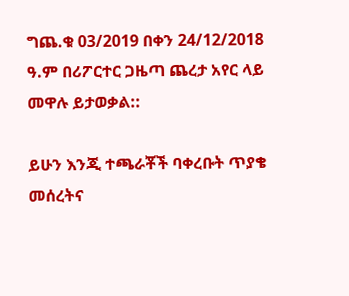ግጨ.ቁ 03/2019 በቀን 24/12/2018 ዓ.ም በሪፖርተር ጋዜጣ ጨረታ አየር ላይ መዋሉ ይታወቃል::

ይሁን እንጂ ተጫራቾች ባቀረቡት ጥያቄ መሰረትና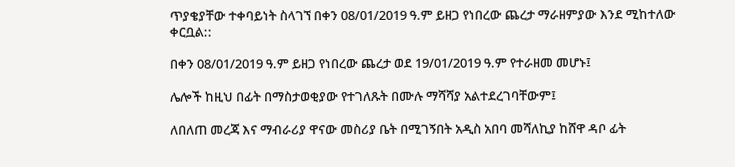ጥያቄያቸው ተቀባይነት ስላገኘ በቀን 08/01/2019 ዓ.ም ይዘጋ የነበረው ጨረታ ማራዘምያው እንደ ሚከተለው ቀርቧል::

በቀን 08/01/2019 ዓ.ም ይዘጋ የነበረው ጨረታ ወደ 19/01/2019 ዓ.ም የተራዘመ መሆኑ፤

ሌሎች ከዚህ በፊት በማስታወቂያው የተገለጹት በሙሉ ማሻሻያ አልተደረገባቸውም፤

ለበለጠ መረጃ እና ማብራሪያ ዋናው መስሪያ ቤት በሚገኝበት አዲስ አበባ መሻለኪያ ከሸዋ ዳቦ ፊት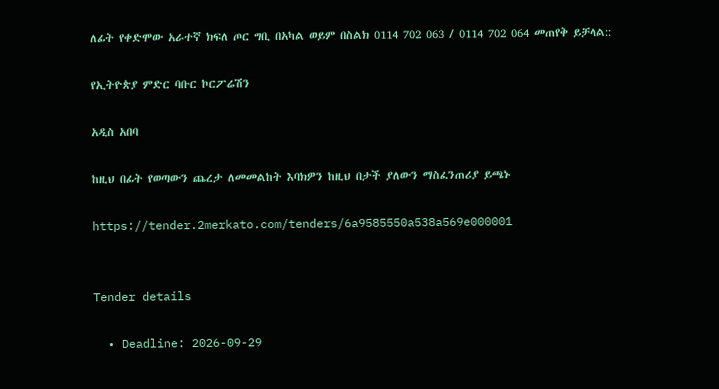ለፊት የቀድሞው አራተኛ ክፍለ ጦር ግቢ በአካል ወይም በስልክ 0114 702 063 / 0114 702 064 መጠየቅ ይቻላል::

የኢትዮጵያ ምድር ባቡር ኮርፖሬሽን

አዲስ አበባ

ከዚህ በፊት የወጣውን ጨረታ ለመመልከት እባክዎን ከዚህ በታች ያለውን ማስፈንጠሪያ ይጫኑ

https://tender.2merkato.com/tenders/6a9585550a538a569e000001


Tender details

  • Deadline: 2026-09-29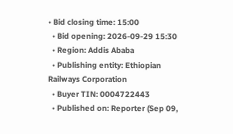• Bid closing time: 15:00
  • Bid opening: 2026-09-29 15:30
  • Region: Addis Ababa
  • Publishing entity: Ethiopian Railways Corporation
  • Buyer TIN: 0004722443
  • Published on: Reporter (Sep 09,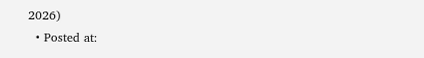2026)
  • Posted at: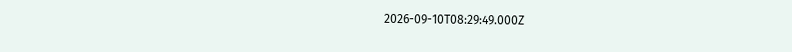2026-09-10T08:29:49.000Z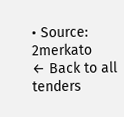• Source: 2merkato
← Back to all tenders